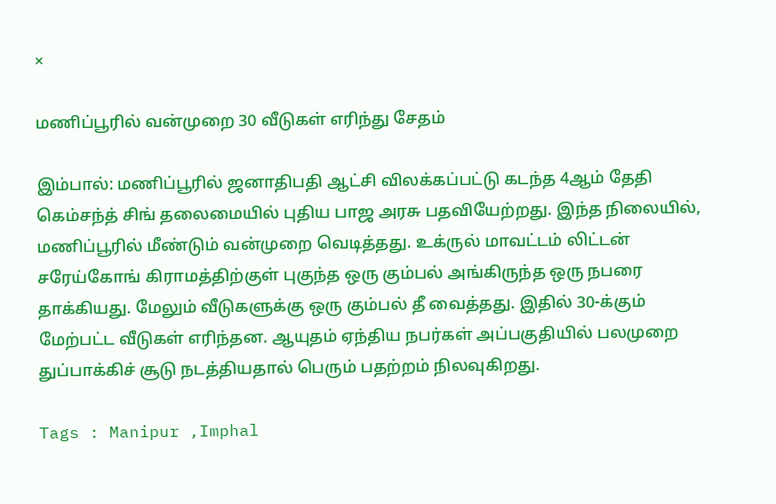×

மணிப்பூரில் வன்முறை 30 வீடுகள் எரிந்து சேதம்

இம்பால்: மணிப்பூரில் ஜனாதிபதி ஆட்சி விலக்கப்பட்டு கடந்த 4ஆம் தேதி கெம்சந்த் சிங் தலைமையில் புதிய பாஜ அரசு பதவியேற்றது. இந்த நிலையில், மணிப்பூரில் மீண்டும் வன்முறை வெடித்தது. உக்ருல் மாவட்டம் லிட்டன் சரேய்கோங் கிராமத்திற்குள் புகுந்த ஒரு கும்பல் அங்கிருந்த ஒரு நபரை தாக்கியது. மேலும் வீடுகளுக்கு ஒரு கும்பல் தீ வைத்தது. இதில் 30-க்கும் மேற்பட்ட வீடுகள் எரிந்தன. ஆயுதம் ஏந்திய நபர்கள் அப்பகுதியில் பலமுறை துப்பாக்கிச் சூடு நடத்தியதால் பெரும் பதற்றம் நிலவுகிறது.

Tags : Manipur ,Imphal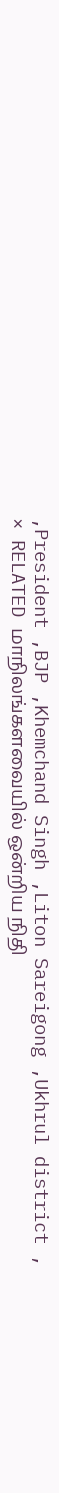,President ,BJP ,Khemchand Singh ,Liton Sareigong ,Ukhrul district ,
× RELATED மாநிலங்களவையில் ஒன்றிய நிதி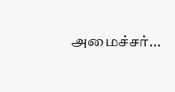அமைச்சர்...